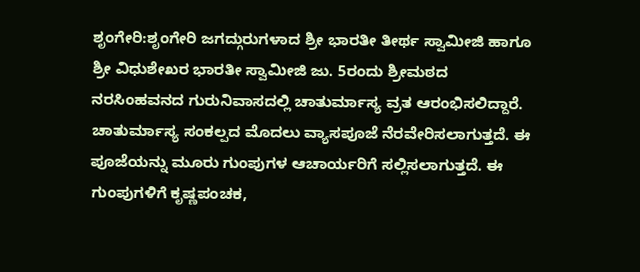ಶೃಂಗೇರಿ:ಶೃಂಗೇರಿ ಜಗದ್ಗುರುಗಳಾದ ಶ್ರೀ ಭಾರತೀ ತೀರ್ಥ ಸ್ವಾಮೀಜಿ ಹಾಗೂ ಶ್ರೀ ವಿಧುಶೇಖರ ಭಾರತೀ ಸ್ವಾಮೀಜಿ ಜು. 5ರಂದು ಶ್ರೀಮಠದ ನರಸಿಂಹವನದ ಗುರುನಿವಾಸದಲ್ಲಿ ಚಾತುರ್ಮಾಸ್ಯ ವ್ರತ ಆರಂಭಿಸಲಿದ್ದಾರೆ.
ಚಾತುರ್ಮಾಸ್ಯ ಸಂಕಲ್ಪದ ಮೊದಲು ವ್ಯಾಸಪೂಜೆ ನೆರವೇರಿಸಲಾಗುತ್ತದೆ. ಈ ಪೂಜೆಯನ್ನು ಮೂರು ಗುಂಪುಗಳ ಆಚಾರ್ಯರಿಗೆ ಸಲ್ಲಿಸಲಾಗುತ್ತದೆ. ಈ ಗುಂಪುಗಳಿಗೆ ಕೃಷ್ಣಪಂಚಕ,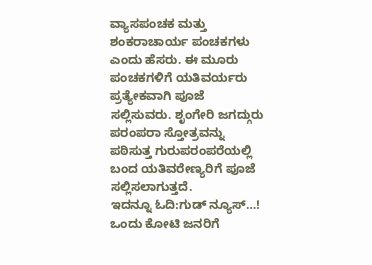ವ್ಯಾಸಪಂಚಕ ಮತ್ತು ಶಂಕರಾಚಾರ್ಯ ಪಂಚಕಗಳು ಎಂದು ಹೆಸರು. ಈ ಮೂರು ಪಂಚಕಗಳಿಗೆ ಯತಿವರ್ಯರು ಪ್ರತ್ಯೇಕವಾಗಿ ಪೂಜೆ ಸಲ್ಲಿಸುವರು. ಶೃಂಗೇರಿ ಜಗದ್ಗುರು ಪರಂಪರಾ ಸ್ತೋತ್ರವನ್ನು ಪಠಿಸುತ್ತ ಗುರುಪರಂಪರೆಯಲ್ಲಿ ಬಂದ ಯತಿವರೇಣ್ಯರಿಗೆ ಪೂಜೆ ಸಲ್ಲಿಸಲಾಗುತ್ತದೆ.
ಇದನ್ನೂ ಓದಿ:ಗುಡ್ ನ್ಯೂಸ್…! ಒಂದು ಕೋಟಿ ಜನರಿಗೆ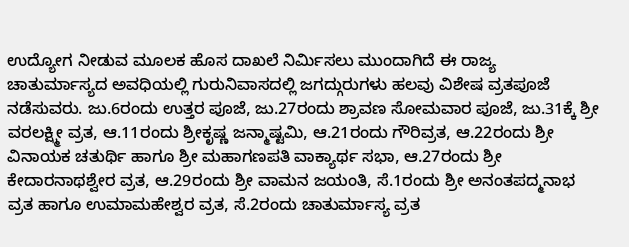ಉದ್ಯೋಗ ನೀಡುವ ಮೂಲಕ ಹೊಸ ದಾಖಲೆ ನಿರ್ಮಿಸಲು ಮುಂದಾಗಿದೆ ಈ ರಾಜ್ಯ
ಚಾತುರ್ಮಾಸ್ಯದ ಅವಧಿಯಲ್ಲಿ ಗುರುನಿವಾಸದಲ್ಲಿ ಜಗದ್ಗುರುಗಳು ಹಲವು ವಿಶೇಷ ವ್ರತಪೂಜೆ ನಡೆಸುವರು. ಜು.6ರಂದು ಉತ್ತರ ಪೂಜೆ, ಜು.27ರಂದು ಶ್ರಾವಣ ಸೋಮವಾರ ಪೂಜೆ, ಜು.31ಕ್ಕೆ ಶ್ರೀ ವರಲಕ್ಷ್ಮೀ ವ್ರತ, ಆ.11ರಂದು ಶ್ರೀಕೃಷ್ಣ ಜನ್ಮಾಷ್ಟಮಿ, ಆ.21ರಂದು ಗೌರಿವ್ರತ, ಆ.22ರಂದು ಶ್ರೀ ವಿನಾಯಕ ಚತುರ್ಥಿ ಹಾಗೂ ಶ್ರೀ ಮಹಾಗಣಪತಿ ವಾಕ್ಯಾರ್ಥ ಸಭಾ, ಆ.27ರಂದು ಶ್ರೀ ಕೇದಾರನಾಥಶ್ವೇರ ವ್ರತ, ಆ.29ರಂದು ಶ್ರೀ ವಾಮನ ಜಯಂತಿ, ಸೆ.1ರಂದು ಶ್ರೀ ಅನಂತಪದ್ಮನಾಭ ವ್ರತ ಹಾಗೂ ಉಮಾಮಹೇಶ್ವರ ವ್ರತ, ಸೆ.2ರಂದು ಚಾತುರ್ಮಾಸ್ಯ ವ್ರತ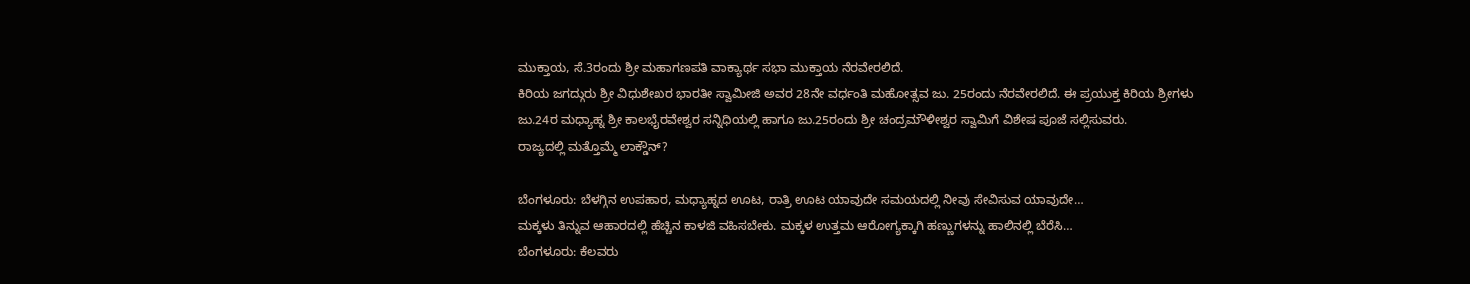ಮುಕ್ತಾಯ, ಸೆ.3ರಂದು ಶ್ರೀ ಮಹಾಗಣಪತಿ ವಾಕ್ಯಾರ್ಥ ಸಭಾ ಮುಕ್ತಾಯ ನೆರವೇರಲಿದೆ.
ಕಿರಿಯ ಜಗದ್ಗುರು ಶ್ರೀ ವಿಧುಶೇಖರ ಭಾರತೀ ಸ್ವಾಮೀಜಿ ಅವರ 28ನೇ ವರ್ಧಂತಿ ಮಹೋತ್ಸವ ಜು. 25ರಂದು ನೆರವೇರಲಿದೆ. ಈ ಪ್ರಯುಕ್ತ ಕಿರಿಯ ಶ್ರೀಗಳು ಜು.24ರ ಮಧ್ಯಾಹ್ನ ಶ್ರೀ ಕಾಲಭೈರವೇಶ್ವರ ಸನ್ನಿಧಿಯಲ್ಲಿ ಹಾಗೂ ಜು.25ರಂದು ಶ್ರೀ ಚಂದ್ರಮೌಳೀಶ್ವರ ಸ್ವಾಮಿಗೆ ವಿಶೇಷ ಪೂಜೆ ಸಲ್ಲಿಸುವರು.
ರಾಜ್ಯದಲ್ಲಿ ಮತ್ತೊಮ್ಮೆ ಲಾಕ್ಡೌನ್?

ಬೆಂಗಳೂರು: ಬೆಳಗ್ಗಿನ ಉಪಹಾರ, ಮಧ್ಯಾಹ್ನದ ಊಟ, ರಾತ್ರಿ ಊಟ ಯಾವುದೇ ಸಮಯದಲ್ಲಿ ನೀವು ಸೇವಿಸುವ ಯಾವುದೇ…
ಮಕ್ಕಳು ತಿನ್ನುವ ಆಹಾರದಲ್ಲಿ ಹೆಚ್ಚಿನ ಕಾಳಜಿ ವಹಿಸಬೇಕು. ಮಕ್ಕಳ ಉತ್ತಮ ಆರೋಗ್ಯಕ್ಕಾಗಿ ಹಣ್ಣುಗಳನ್ನು ಹಾಲಿನಲ್ಲಿ ಬೆರೆಸಿ…
ಬೆಂಗಳೂರು: ಕೆಲವರು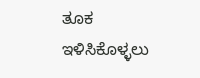ತೂಕ ಇಳಿಸಿಕೊಳ್ಳಲು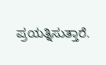ಪ್ರಯತ್ನಿಸುತ್ತಾರೆ.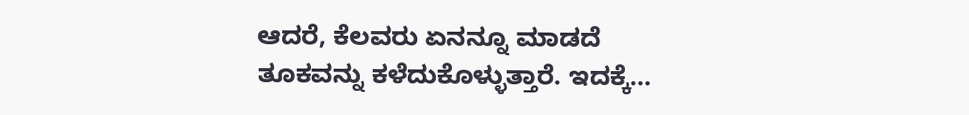ಆದರೆ, ಕೆಲವರು ಏನನ್ನೂ ಮಾಡದೆ ತೂಕವನ್ನು ಕಳೆದುಕೊಳ್ಳುತ್ತಾರೆ. ಇದಕ್ಕೆ…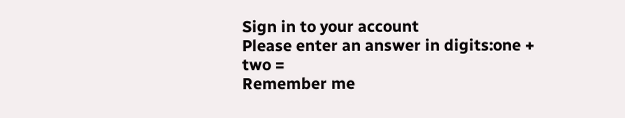Sign in to your account
Please enter an answer in digits:one + two =
Remember me